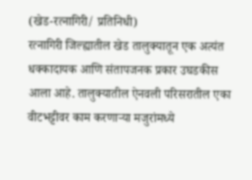(खेड-रत्नागिरी/ प्रतिनिधी)
रत्नागिरी जिल्ह्यातील खेड तालुक्यातून एक अत्यंत धक्कादायक आणि संतापजनक प्रकार उघडकीस आला आहे. तालुक्यातील ऐनवली परिसरातील एका वीटभट्टीवर काम करणाऱ्या मजुरांमध्ये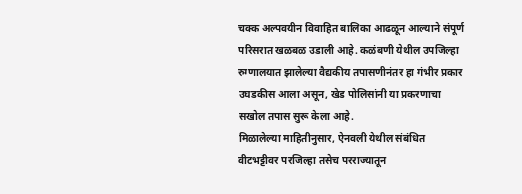चक्क अल्पवयीन विवाहित बालिका आढळून आल्याने संपूर्ण परिसरात खळबळ उडाली आहे. कळंबणी येथील उपजिल्हा रुग्णालयात झालेल्या वैद्यकीय तपासणीनंतर हा गंभीर प्रकार उघडकीस आला असून, खेड पोलिसांनी या प्रकरणाचा सखोल तपास सुरू केला आहे.
मिळालेल्या माहितीनुसार, ऐनवली येथील संबंधित वीटभट्टीवर परजिल्हा तसेच परराज्यातून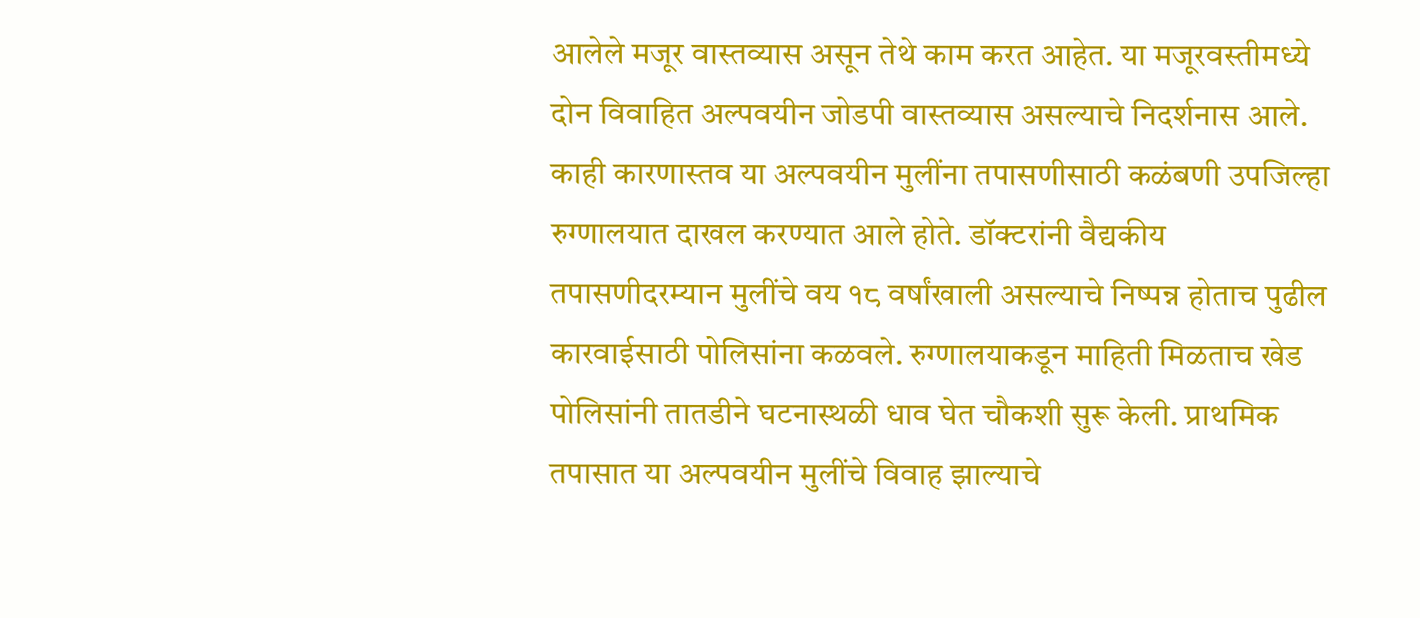आलेले मजूर वास्तव्यास असून तेथे काम करत आहेत. या मजूरवस्तीमध्ये दोन विवाहित अल्पवयीन जोडपी वास्तव्यास असल्याचे निदर्शनास आले. काही कारणास्तव या अल्पवयीन मुलींना तपासणीसाठी कळंबणी उपजिल्हा रुग्णालयात दाखल करण्यात आले होते. डॉक्टरांनी वैद्यकीय तपासणीदरम्यान मुलींचे वय १८ वर्षांखाली असल्याचे निष्पन्न होताच पुढील कारवाईसाठी पोलिसांना कळवले. रुग्णालयाकडून माहिती मिळताच खेड पोलिसांनी तातडीने घटनास्थळी धाव घेत चौकशी सुरू केली. प्राथमिक तपासात या अल्पवयीन मुलींचे विवाह झाल्याचे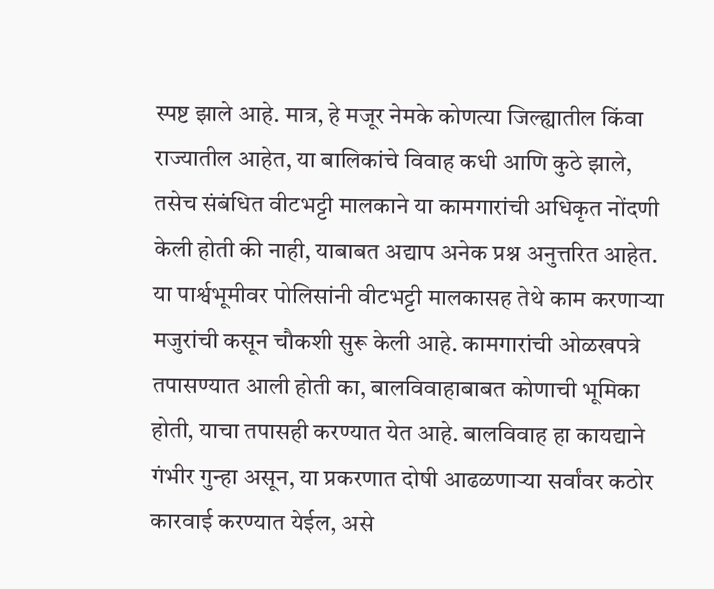स्पष्ट झाले आहे. मात्र, हे मजूर नेमके कोणत्या जिल्ह्यातील किंवा राज्यातील आहेत, या बालिकांचे विवाह कधी आणि कुठे झाले, तसेच संबंधित वीटभट्टी मालकाने या कामगारांची अधिकृत नोंदणी केली होती की नाही, याबाबत अद्याप अनेक प्रश्न अनुत्तरित आहेत.
या पार्श्वभूमीवर पोलिसांनी वीटभट्टी मालकासह तेथे काम करणाऱ्या मजुरांची कसून चौकशी सुरू केली आहे. कामगारांची ओळखपत्रे तपासण्यात आली होती का, बालविवाहाबाबत कोणाची भूमिका होती, याचा तपासही करण्यात येत आहे. बालविवाह हा कायद्याने गंभीर गुन्हा असून, या प्रकरणात दोषी आढळणाऱ्या सर्वांवर कठोर कारवाई करण्यात येईल, असे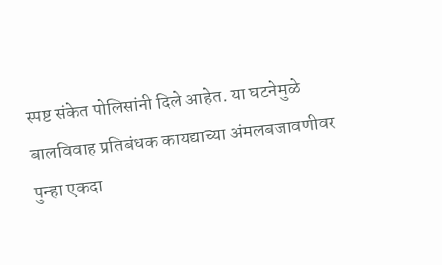स्पष्ट संकेत पोलिसांनी दिले आहेत. या घटनेमुळे बालविवाह प्रतिबंधक कायद्याच्या अंमलबजावणीवर पुन्हा एकदा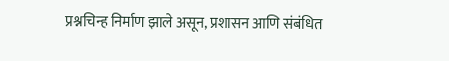प्रश्नचिन्ह निर्माण झाले असून, प्रशासन आणि संबंधित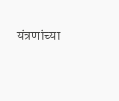यंत्रणांच्या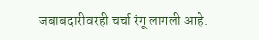जबाबदारीवरही चर्चा रंगू लागली आहे.